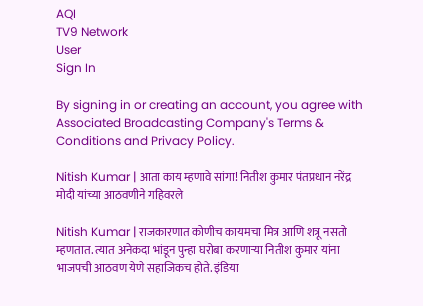AQI
TV9 Network
User
Sign In

By signing in or creating an account, you agree with Associated Broadcasting Company's Terms & Conditions and Privacy Policy.

Nitish Kumar | आता काय म्हणावे सांगा! नितीश कुमार पंतप्रधान नरेंद्र मोदी यांच्या आठवणीने गहिवरले

Nitish Kumar | राजकारणात कोणीच कायमचा मित्र आणि शत्रू नसतो म्हणतात. त्यात अनेकदा भांडून पुन्हा घरोबा करणाऱ्या नितीश कुमार यांना भाजपची आठवण येणे सहाजिकच होते. इंडिया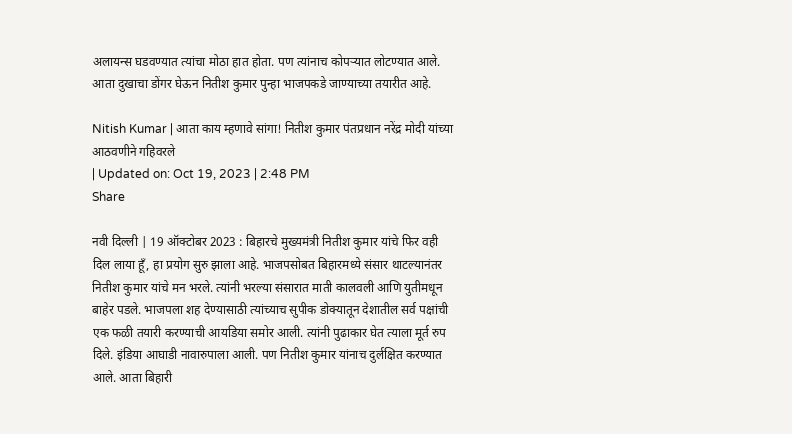अलायन्स घडवण्यात त्यांचा मोठा हात होता. पण त्यांनाच कोपऱ्यात लोटण्यात आले. आता दुखाचा डोंगर घेऊन नितीश कुमार पुन्हा भाजपकडे जाण्याच्या तयारीत आहे.

Nitish Kumar | आता काय म्हणावे सांगा! नितीश कुमार पंतप्रधान नरेंद्र मोदी यांच्या आठवणीने गहिवरले
| Updated on: Oct 19, 2023 | 2:48 PM
Share

नवी दिल्ली | 19 ऑक्टोबर 2023 : बिहारचे मुख्यमंत्री नितीश कुमार यांचे फिर वही दिल लाया हूँ, हा प्रयोग सुरु झाला आहे. भाजपसोबत बिहारमध्ये संसार थाटल्यानंतर नितीश कुमार यांचे मन भरले. त्यांनी भरल्या संसारात माती कालवली आणि युतीमधून बाहेर पडले. भाजपला शह देण्यासाठी त्यांच्याच सुपीक डोक्यातून देशातील सर्व पक्षांची एक फळी तयारी करण्याची आयडिया समोर आली. त्यांनी पुढाकार घेत त्याला मूर्त रुप दिले. इंडिया आघाडी नावारुपाला आली. पण नितीश कुमार यांनाच दुर्लक्षित करण्यात आले. आता बिहारी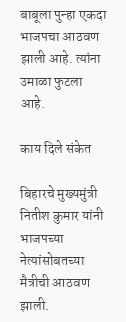बाबूला पुन्हा एकदा भाजपचा आठवण झाली आहे. त्यांना उमाळा फुटला आहे.

काय दिले संकेत

बिहारचे मुख्यमुंत्री नितीश कुमार यांनी भाजपच्या नेत्यांसोबतच्या मैत्रीची आठवण झाली.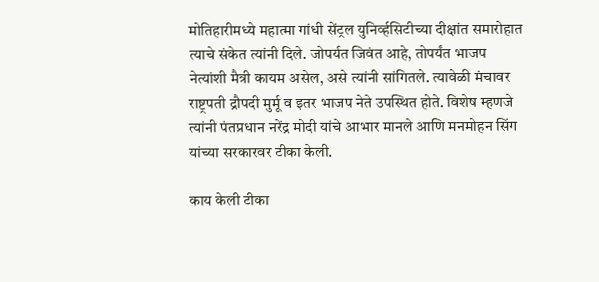मोतिहारीमध्ये महात्मा गांधी सेंट्रल युनिर्व्हसिटीच्या दीक्षांत समारोहात त्याचे संकेत त्यांनी दिले. जोपर्यत जिवंत आहे, तोपर्यंत भाजप नेत्यांशी मैत्री कायम असेल, असे त्यांनी सांगितले. त्यावेळी मंचावर राष्ट्रपती द्रौपदी मुर्मू व इतर भाजप नेते उपस्थित होते. विशेष म्हणजे त्यांनी पंतप्रधान नरेंद्र मोदी यांचे आभार मानले आणि मनमोहन सिंग यांच्या सरकारवर टीका केली.

काय केली टीका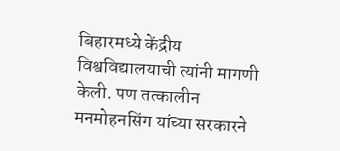बिहारमध्ये केंद्रीय विश्वविद्यालयाची त्यांनी मागणी केली. पण तत्कालीन मनमोहनसिंग यांच्या सरकारने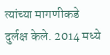त्यांच्या मागणीकडे दुर्लक्ष केले. 2014 मध्ये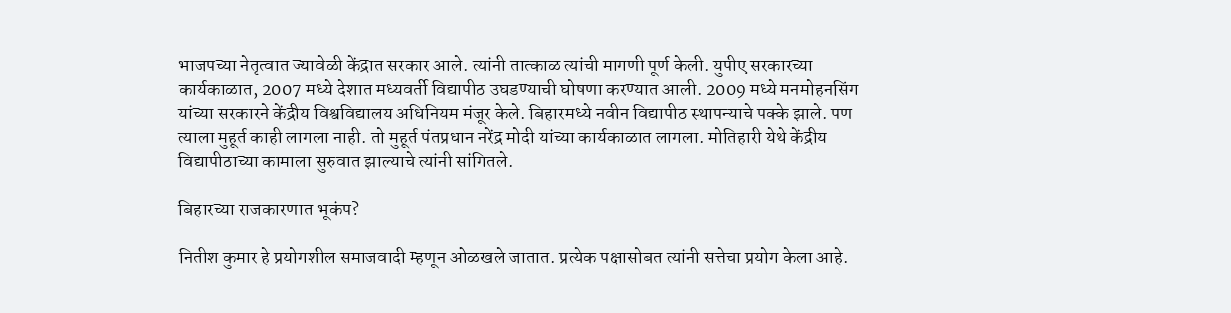भाजपच्या नेतृत्वात ज्यावेळी केंद्रात सरकार आले. त्यांनी तात्काळ त्यांची मागणी पूर्ण केली. युपीए सरकारच्या कार्यकाळात, 2007 मध्ये देशात मध्यवर्ती विद्यापीठ उघडण्याची घोषणा करण्यात आली. 2009 मध्ये मनमोहनसिंग यांच्या सरकारने केंद्रीय विश्वविद्यालय अधिनियम मंजूर केले. बिहारमध्ये नवीन विद्यापीठ स्थापन्याचे पक्के झाले. पण त्याला मुहूर्त काही लागला नाही. तो मुहूर्त पंतप्रधान नरेंद्र मोदी यांच्या कार्यकाळात लागला. मोतिहारी येथे केंद्रीय विद्यापीठाच्या कामाला सुरुवात झाल्याचे त्यांनी सांगितले.

बिहारच्या राजकारणात भूकंप?

नितीश कुमार हे प्रयोगशील समाजवादी म्हणून ओळखले जातात. प्रत्येक पक्षासोबत त्यांनी सत्तेचा प्रयोग केला आहे.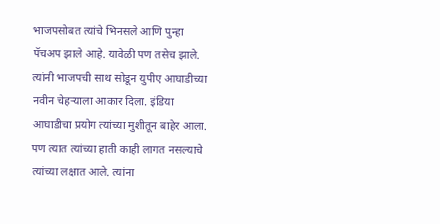भाजपसोबत त्यांचे भिनसले आणि पुन्हा पॅचअप झाले आहे. यावेळी पण तसेच झाले. त्यांनी भाजपची साथ सोडून युपीए आघाडीच्या नवीन चेहऱ्याला आकार दिला. इंडिया आघाडीचा प्रयोग त्यांच्या मुशीतून बाहेर आला. पण त्यात त्यांच्या हाती काही लागत नसल्याचे त्यांच्या लक्षात आले. त्यांना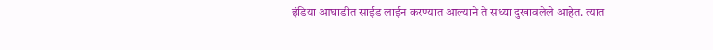इंडिया आघाडीत साईड लाईन करण्यात आल्याने ते सध्या दुखावलेले आहेत. त्यात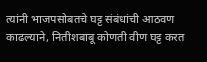त्यांनी भाजपसोबतचे घट्ट संबंधांची आठवण काढल्याने, नितीशबाबू कोणती वीण घट्ट करत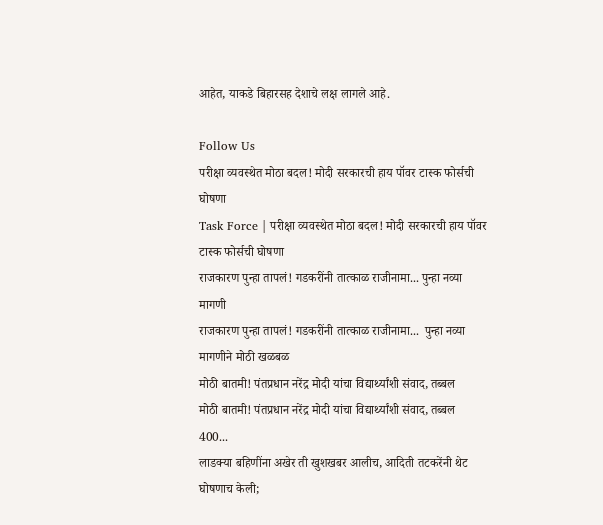आहेत, याकडे बिहारसह देशाचे लक्ष लागले आहे.

Follow Us
परीक्षा व्यवस्थेत मोठा बदल! मोदी सरकारची हाय पॉवर टास्क फोर्सची घोषणा
Task Force | परीक्षा व्यवस्थेत मोठा बदल! मोदी सरकारची हाय पॉवर टास्क फोर्सची घोषणा
राजकारण पुन्हा तापलं! गडकरींनी तात्काळ राजीनामा... पुन्हा नव्या मागणी
राजकारण पुन्हा तापलं! गडकरींनी तात्काळ राजीनामा...  पुन्हा नव्या मागणीने मोठी खळबळ
मोठी बातमी! पंतप्रधान नरेंद्र मोदी यांचा विद्यार्थ्यांशी संवाद, तब्बल
मोठी बातमी! पंतप्रधान नरेंद्र मोदी यांचा विद्यार्थ्यांशी संवाद, तब्बल 400...
लाडक्या बहिणींना अखेर ती खुशखबर आलीच, आदिती तटकरेंनी थेट घोषणाच केली;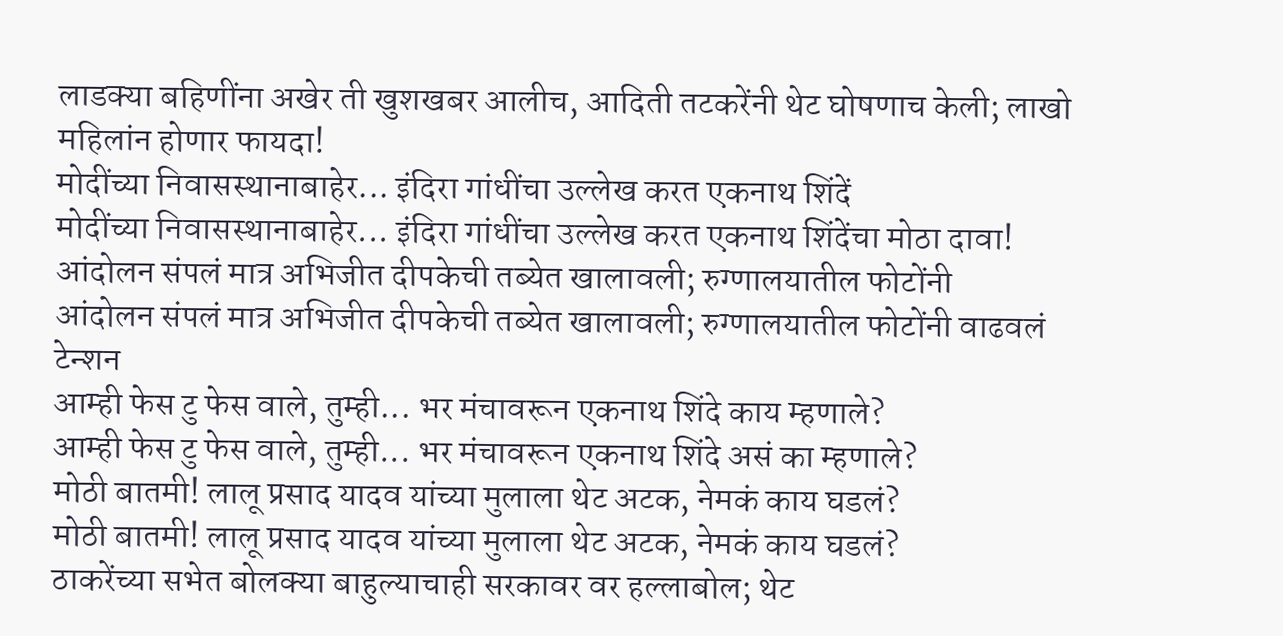लाडक्या बहिणींना अखेर ती खुशखबर आलीच, आदिती तटकरेंनी थेट घोषणाच केली; लाखो महिलांन होणार फायदा!
मोदींच्या निवासस्थानाबाहेर... इंदिरा गांधींचा उल्लेख करत एकनाथ शिंदें
मोदींच्या निवासस्थानाबाहेर... इंदिरा गांधींचा उल्लेख करत एकनाथ शिंदेंचा मोठा दावा!
आंदोलन संपलं मात्र अभिजीत दीपकेची तब्येत खालावली; रुग्णालयातील फोटोंनी
आंदोलन संपलं मात्र अभिजीत दीपकेची तब्येत खालावली; रुग्णालयातील फोटोंनी वाढवलं टेन्शन
आम्ही फेस टु फेस वाले, तुम्ही... भर मंचावरून एकनाथ शिंदे काय म्हणाले?
आम्ही फेस टु फेस वाले, तुम्ही... भर मंचावरून एकनाथ शिंदे असं का म्हणाले?
मोठी बातमी! लालू प्रसाद यादव यांच्या मुलाला थेट अटक, नेमकं काय घडलं?
मोठी बातमी! लालू प्रसाद यादव यांच्या मुलाला थेट अटक, नेमकं काय घडलं?
ठाकरेंच्या सभेत बोलक्या बाहुल्याचाही सरकावर वर हल्लाबोल; थेट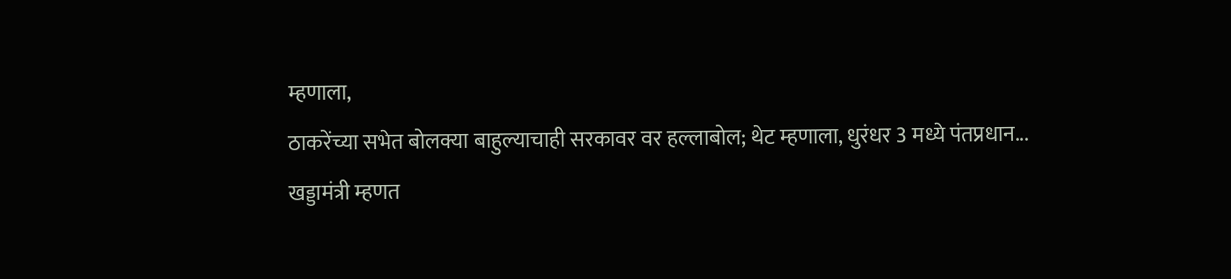म्हणाला,
ठाकरेंच्या सभेत बोलक्या बाहुल्याचाही सरकावर वर हल्लाबोल; थेट म्हणाला, धुरंधर 3 मध्ये पंतप्रधान...
खड्डामंत्री म्हणत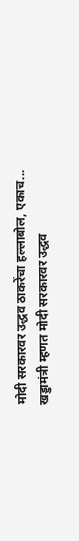मोदी सरकारवर उद्धव ठाकरेंचा हल्लाबोल, एकाच...
खड्डामंत्री म्हणत मोदी सरकारवर उद्धव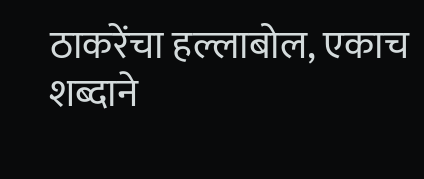ठाकरेंचा हल्लाबोल, एकाच शब्दाने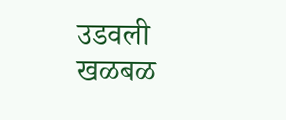उडवली खळबळ